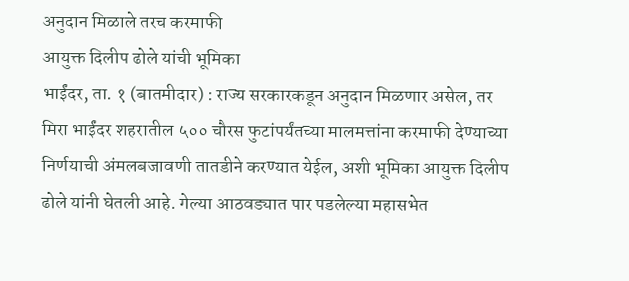अनुदान मिळाले तरच करमाफी
आयुक्त दिलीप ढोले यांची भूमिका
भाईंदर, ता. १ (बातमीदार) : राज्य सरकारकडून अनुदान मिळणार असेल, तर मिरा भाईंदर शहरातील ५०० चौरस फुटांपर्यंतच्या मालमत्तांना करमाफी देण्याच्या निर्णयाची अंमलबजावणी तातडीने करण्यात येईल, अशी भूमिका आयुक्त दिलीप ढोले यांनी घेतली आहे. गेल्या आठवड्यात पार पडलेल्या महासभेत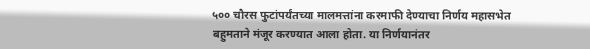५०० चौरस फुटांपर्यंतच्या मालमत्तांना करमाफी देण्याचा निर्णय महासभेत बहुमताने मंजूर करण्यात आला होता. या निर्णयानंतर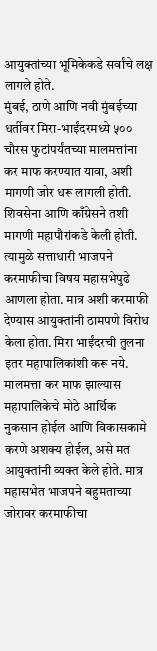आयुक्तांच्या भूमिकेकडे सर्वांचे लक्ष लागले होते.
मुंबई, ठाणे आणि नवी मुंबईच्या धर्तीवर मिरा-भाईंदरमध्ये ५०० चौरस फुटांपर्यंतच्या मालमत्तांना कर माफ करण्यात यावा, अशी मागणी जोर धरू लागली होती. शिवसेना आणि काँग्रेसने तशी मागणी महापौरांकडे केली होती. त्यामुळे सत्ताधारी भाजपने करमाफीचा विषय महासभेपुढे आणला होता. मात्र अशी करमाफी देण्यास आयुक्तांनी ठामपणे विरोध केला होता. मिरा भाईंदरची तुलना इतर महापालिकांशी करू नये. मालमत्ता कर माफ झाल्यास महापालिकेचे मोठे आर्थिक नुकसान होईल आणि विकासकामे करणे अशक्य होईल, असे मत आयुक्तांनी व्यक्त केले होते. मात्र महासभेत भाजपने बहुमताच्या जोरावर करमाफीचा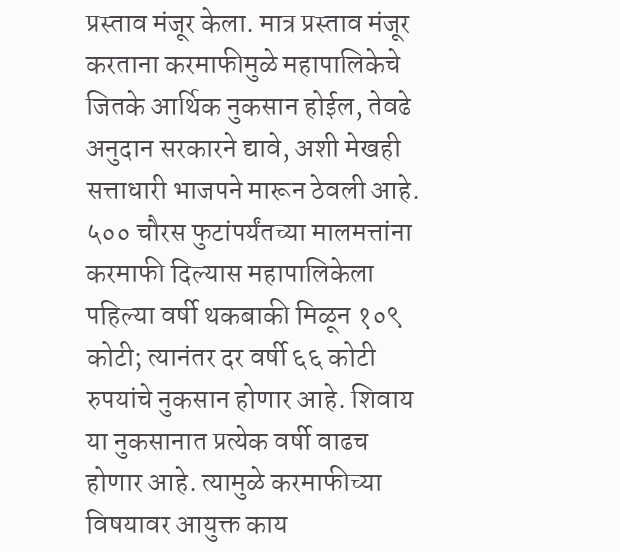प्रस्ताव मंजूर केला. मात्र प्रस्ताव मंजूर करताना करमाफीमुळे महापालिकेचे जितके आर्थिक नुकसान होईल, तेवढे अनुदान सरकारने द्यावे, अशी मेखही सत्ताधारी भाजपने मारून ठेवली आहे. ५०० चौरस फुटांपर्यंतच्या मालमत्तांना करमाफी दिल्यास महापालिकेला पहिल्या वर्षी थकबाकी मिळून १०९ कोटी; त्यानंतर दर वर्षी ६६ कोटी रुपयांचे नुकसान होणार आहे. शिवाय या नुकसानात प्रत्येक वर्षी वाढच होणार आहे. त्यामुळे करमाफीच्या विषयावर आयुक्त काय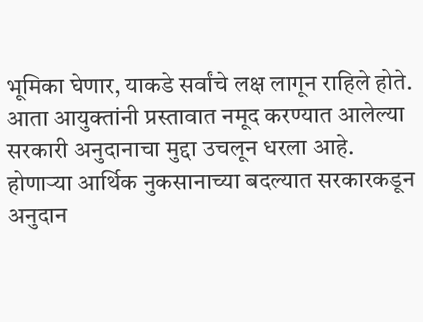भूमिका घेणार, याकडे सर्वांचे लक्ष लागून राहिले होते. आता आयुक्तांनी प्रस्तावात नमूद करण्यात आलेल्या सरकारी अनुदानाचा मुद्दा उचलून धरला आहे.
होणाऱ्या आर्थिक नुकसानाच्या बदल्यात सरकारकडून अनुदान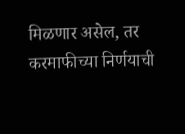मिळणार असेल, तर करमाफीच्या निर्णयाची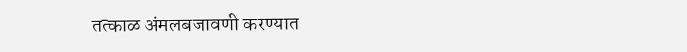तत्काळ अंमलबजावणी करण्यात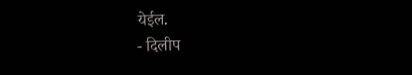येईल.
- दिलीप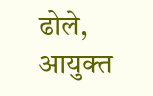ढोले, आयुक्त